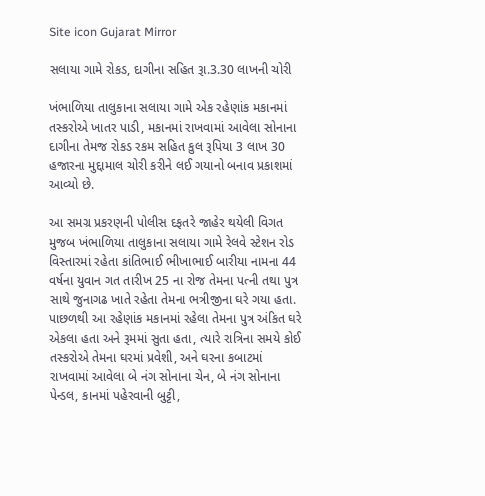Site icon Gujarat Mirror

સલાયા ગામે રોકડ, દાગીના સહિત રૂા.3.30 લાખની ચોરી

ખંભાળિયા તાલુકાના સલાયા ગામે એક રહેણાંક મકાનમાં તસ્કરોએ ખાતર પાડી, મકાનમાં રાખવામાં આવેલા સોનાના દાગીના તેમજ રોકડ રકમ સહિત કુલ રૂપિયા 3 લાખ 30 હજારના મુદ્દામાલ ચોરી કરીને લઈ ગયાનો બનાવ પ્રકાશમાં આવ્યો છે.

આ સમગ્ર પ્રકરણની પોલીસ દફતરે જાહેર થયેલી વિગત મુજબ ખંભાળિયા તાલુકાના સલાયા ગામે રેલવે સ્ટેશન રોડ વિસ્તારમાં રહેતા કાંતિભાઈ ભીખાભાઈ બારીયા નામના 44 વર્ષના યુવાન ગત તારીખ 25 ના રોજ તેમના પત્ની તથા પુત્ર સાથે જુનાગઢ ખાતે રહેતા તેમના ભત્રીજીના ઘરે ગયા હતા. પાછળથી આ રહેણાંક મકાનમાં રહેલા તેમના પુત્ર અંકિત ઘરે એકલા હતા અને રૂમમાં સુતા હતા, ત્યારે રાત્રિના સમયે કોઈ તસ્કરોએ તેમના ઘરમાં પ્રવેશી, અને ઘરના કબાટમાં રાખવામાં આવેલા બે નંગ સોનાના ચેન, બે નંગ સોનાના પેન્ડલ, કાનમાં પહેરવાની બુટ્ટી,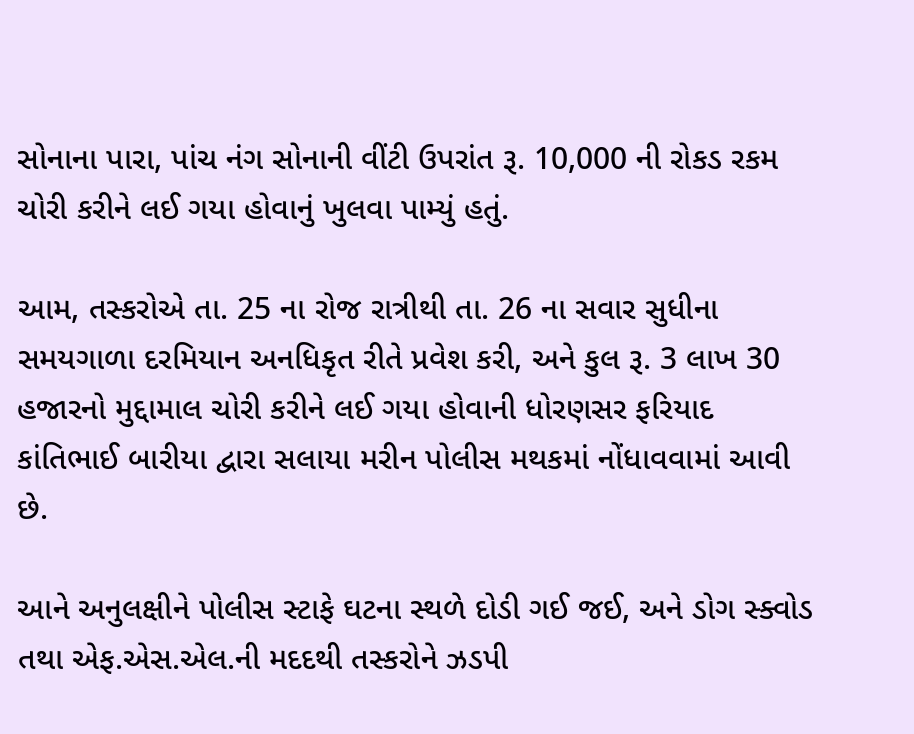સોનાના પારા, પાંચ નંગ સોનાની વીંટી ઉપરાંત રૂ. 10,000 ની રોકડ રકમ ચોરી કરીને લઈ ગયા હોવાનું ખુલવા પામ્યું હતું.

આમ, તસ્કરોએ તા. 25 ના રોજ રાત્રીથી તા. 26 ના સવાર સુધીના સમયગાળા દરમિયાન અનધિકૃત રીતે પ્રવેશ કરી, અને કુલ રૂ. 3 લાખ 30 હજારનો મુદ્દામાલ ચોરી કરીને લઈ ગયા હોવાની ધોરણસર ફરિયાદ કાંતિભાઈ બારીયા દ્વારા સલાયા મરીન પોલીસ મથકમાં નોંધાવવામાં આવી છે.

આને અનુલક્ષીને પોલીસ સ્ટાફે ઘટના સ્થળે દોડી ગઈ જઈ, અને ડોગ સ્ક્વોડ તથા એફ.એસ.એલ.ની મદદથી તસ્કરોને ઝડપી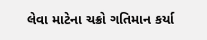લેવા માટેના ચક્રો ગતિમાન કર્યા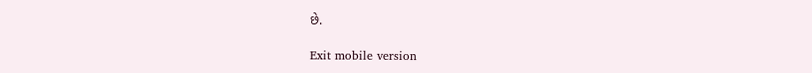છે.

Exit mobile version